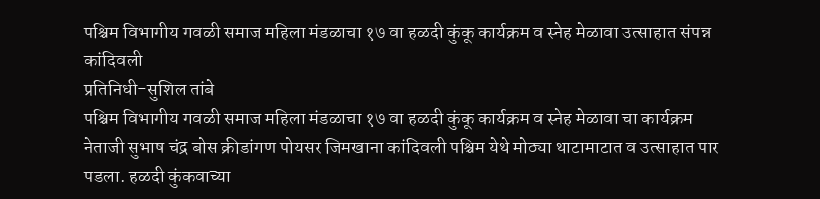पश्चिम विभागीय गवळी समाज महिला मंडळाचा १७ वा हळदी कुंकू कार्यक्रम व स्नेह मेळावा उत्साहात संपन्न
कांदिवली
प्रतिनिधी-सुशिल तांबे
पश्चिम विभागीय गवळी समाज महिला मंडळाचा १७ वा हळदी कुंकू कार्यक्रम व स्नेह मेळावा चा कार्यक्रम नेताजी सुभाष चंद्र बोस क्रीडांगण पोयसर जिमखाना कांदिवली पश्चिम येथे मोठ्या थाटामाटात व उत्साहात पार पडला. हळदी कुंकवाच्या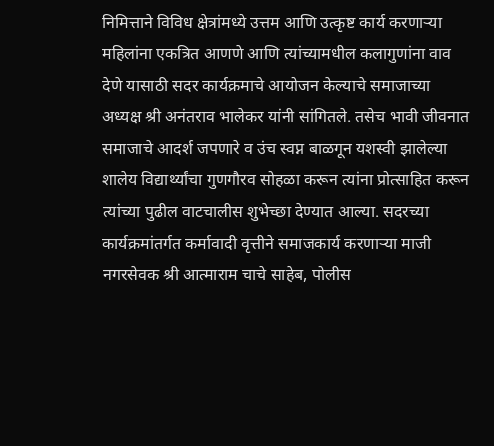निमित्ताने विविध क्षेत्रांमध्ये उत्तम आणि उत्कृष्ट कार्य करणाऱ्या महिलांना एकत्रित आणणे आणि त्यांच्यामधील कलागुणांना वाव देणे यासाठी सदर कार्यक्रमाचे आयोजन केल्याचे समाजाच्या अध्यक्ष श्री अनंतराव भालेकर यांनी सांगितले. तसेच भावी जीवनात समाजाचे आदर्श जपणारे व उंच स्वप्न बाळगून यशस्वी झालेल्या शालेय विद्यार्थ्यांचा गुणगौरव सोहळा करून त्यांना प्रोत्साहित करून त्यांच्या पुढील वाटचालीस शुभेच्छा देण्यात आल्या. सदरच्या कार्यक्रमांतर्गत कर्मावादी वृत्तीने समाजकार्य करणाऱ्या माजी नगरसेवक श्री आत्माराम चाचे साहेब, पोलीस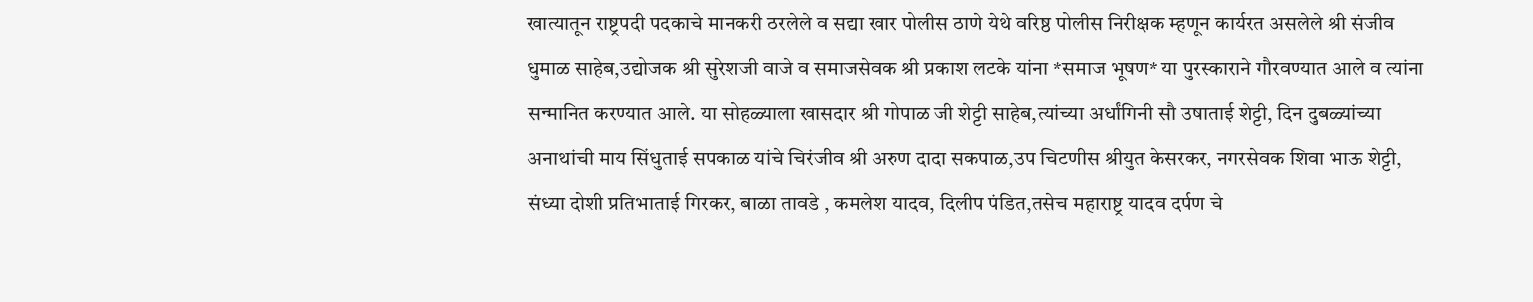खात्यातून राष्ट्रपदी पदकाचे मानकरी ठरलेले व सद्या खार पोलीस ठाणे येथे वरिष्ठ पोलीस निरीक्षक म्हणून कार्यरत असलेले श्री संजीव धुमाळ साहेब,उद्योजक श्री सुरेशजी वाजे व समाजसेवक श्री प्रकाश लटके यांना *समाज भूषण* या पुरस्काराने गौरवण्यात आले व त्यांना सन्मानित करण्यात आले. या सोहळ्याला खासदार श्री गोपाळ जी शेट्टी साहेब,त्यांच्या अर्धांगिनी सौ उषाताई शेट्टी, दिन दुबळ्यांच्या अनाथांची माय सिंधुताई सपकाळ यांचे चिरंजीव श्री अरुण दादा सकपाळ,उप चिटणीस श्रीयुत केसरकर, नगरसेवक शिवा भाऊ शेट्टी, संध्या दोशी प्रतिभाताई गिरकर, बाळा तावडे , कमलेश यादव, दिलीप पंडित,तसेच महाराष्ट्र यादव दर्पण चे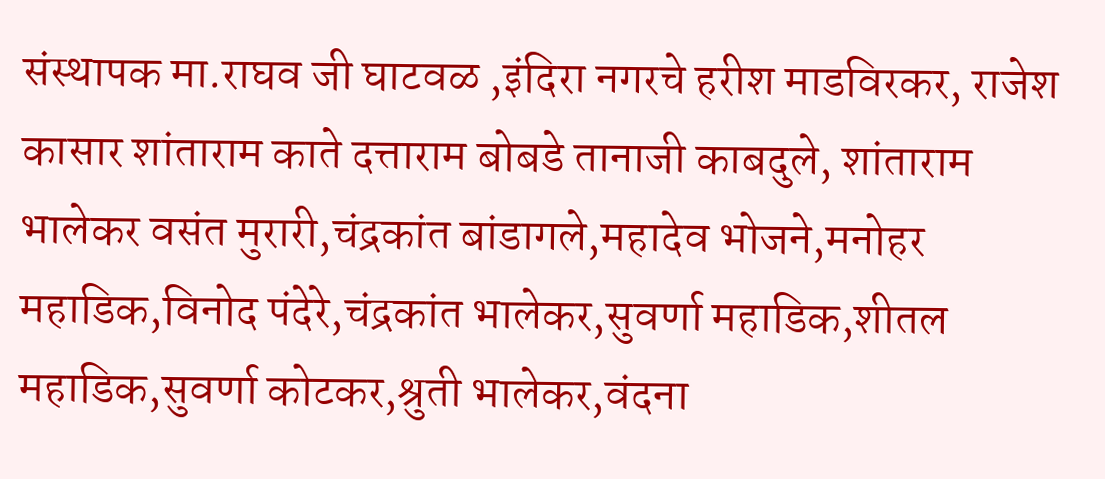संस्थापक मा.राघव जी घाटवळ ,इंदिरा नगरचे हरीश माडविरकर, राजेश कासार शांताराम काते दत्ताराम बोबडे तानाजी काबदुले, शांताराम भालेकर वसंत मुरारी,चंद्रकांत बांडागले,महादेव भोजने,मनोहर महाडिक,विनोद पंदेरे,चंद्रकांत भालेकर,सुवर्णा महाडिक,शीतल महाडिक,सुवर्णा कोटकर,श्रुती भालेकर,वंदना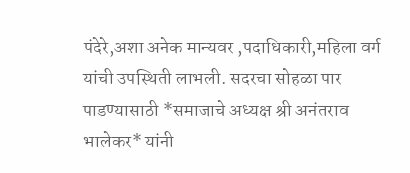पंदेरे,अशा अनेक मान्यवर ,पदाधिकारी,महिला वर्ग यांची उपस्थिती लाभली. सदरचा सोहळा पार पाडण्यासाठी *समाजाचे अध्यक्ष श्री अनंतराव भालेकर* यांनी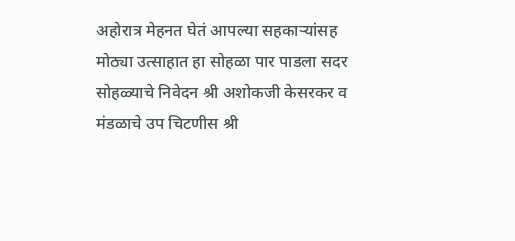अहोरात्र मेहनत घेतं आपल्या सहकाऱ्यांसह मोठ्या उत्साहात हा सोहळा पार पाडला सदर सोहळ्याचे निवेदन श्री अशोकजी केसरकर व मंडळाचे उप चिटणीस श्री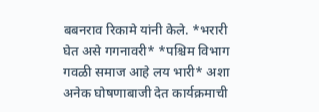बबनराव रिकामे यांनी केले. *भरारी घेत असे गगनावरी* *पश्चिम विभाग गवळी समाज आहे लय भारी* अशा अनेक घोषणाबाजी देत कार्यक्रमाची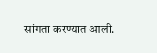सांगता करण्यात आली.